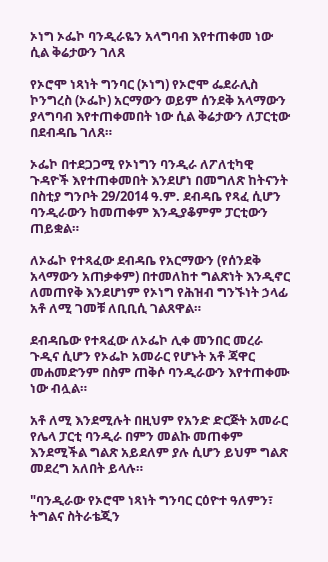ኦነግ ኦፌኮ ባንዲራዬን አላግባብ እየተጠቀመ ነው ሲል ቅሬታውን ገለጸ

የኦሮሞ ነጻነት ግንባር (ኦነግ) የኦሮሞ ፌደራሊስ ኮንግረስ (ኦፌኮ) አርማውን ወይም ሰንደቅ አላማውን ያላግባብ እየተጠቀመበት ነው ሲል ቅሬታውን ለፓርቲው በደብዳቤ ገለጸ።

ኦፌኮ በተደጋጋሚ የኦነግን ባንዲራ ለፖለቲካዊ ጉዳዮች እየተጠቀመበት እንደሆነ በመግለጽ ከትናንት በስቲያ ግንቦት 29/2014 ዓ.ም. ደብዳቤ የጻፈ ሲሆን ባንዲራውን ከመጠቀም እንዲያቆምም ፓርቲውን ጠይቋል።

ለኦፌኮ የተጻፈው ደብዳቤ የአርማውን (የሰንደቅ አላማውን አጠቃቀም) በተመለከተ ግልጽነት እንዲኖር ለመጠየቅ እንደሆነም የኦነግ የሕዝብ ግንኙነት ኃላፊ አቶ ለሚ ገመቹ ለቢቢሲ ገልጸዋል።

ደብዳቤው የተጻፈው ለኦፌኮ ሊቀ መንበር መረራ ጉዲና ሲሆን የኦፌኮ አመራር የሆኑት አቶ ጃዋር መሐመድንም በስም ጠቅሶ ባንዲራውን እየተጠቀሙ ነው ብሏል።

አቶ ለሚ እንደሚሉት በዚህም የአንድ ድርጅት አመራር የሌላ ፓርቲ ባንዲራ በምን መልኩ መጠቀም እንደሚችል ግልጽ አይደለም ያሉ ሲሆን ይህም ግልጽ መደረግ አለበት ይላሉ።

"ባንዲራው የኦሮሞ ነጻነት ግንባር ርዕዮተ ዓለምን፣ ትግልና ስትራቴጂን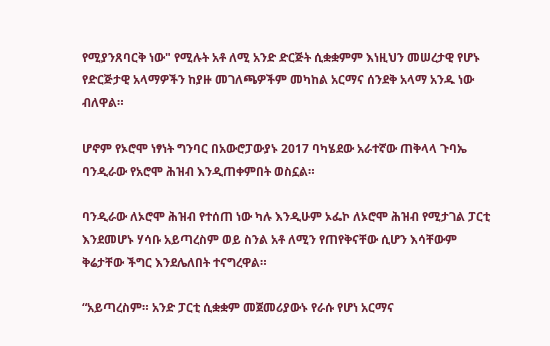የሚያንጸባርቅ ነው" የሚሉት አቶ ለሚ አንድ ድርጅት ሲቋቋምም እነዚህን መሠረታዊ የሆኑ የድርጅታዊ አላማዎችን ከያዙ መገለጫዎችም መካከል አርማና ሰንደቅ አላማ አንዱ ነው ብለዋል።

ሆኖም የኦሮሞ ነፃነት ግንባር በአውሮፓውያኑ 2017 ባካሄደው አራተኛው ጠቅላላ ጉባኤ ባንዲራው የአሮሞ ሕዝብ እንዲጠቀምበት ወስኗል።

ባንዲራው ለኦሮሞ ሕዝብ የተሰጠ ነው ካሉ እንዲሁም ኦፌኮ ለኦሮሞ ሕዝብ የሚታገል ፓርቲ እንደመሆኑ ሃሳቡ አይጣረስም ወይ ስንል አቶ ለሚን የጠየቅናቸው ሲሆን እሳቸውም ቅሬታቸው ችግር እንደሌለበት ተናግረዋል።

“አይጣረስም። አንድ ፓርቲ ሲቋቋም መጀመሪያውኑ የራሱ የሆነ አርማና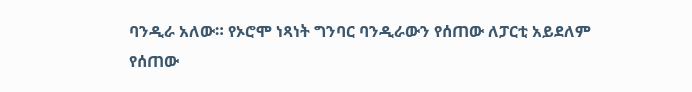ባንዲራ አለው። የኦሮሞ ነጻነት ግንባር ባንዲራውን የሰጠው ለፓርቲ አይደለም የሰጠው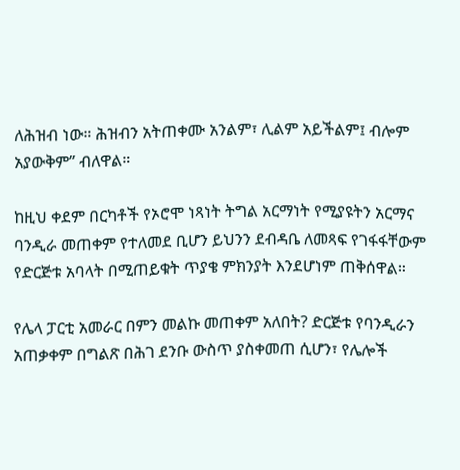ለሕዝብ ነው። ሕዝብን አትጠቀሙ አንልም፣ ሊልም አይችልም፤ ብሎም አያውቅም” ብለዋል።

ከዚህ ቀደም በርካቶች የኦሮሞ ነጻነት ትግል አርማነት የሚያዩትን አርማና ባንዲራ መጠቀም የተለመደ ቢሆን ይህንን ደብዳቤ ለመጻፍ የገፋፋቸውም የድርጅቱ አባላት በሚጠይቁት ጥያቄ ምክንያት እንደሆነም ጠቅሰዋል።

የሌላ ፓርቲ አመራር በምን መልኩ መጠቀም አለበት? ድርጅቱ የባንዲራን አጠቃቀም በግልጽ በሕገ ደንቡ ውስጥ ያስቀመጠ ሲሆን፣ የሌሎች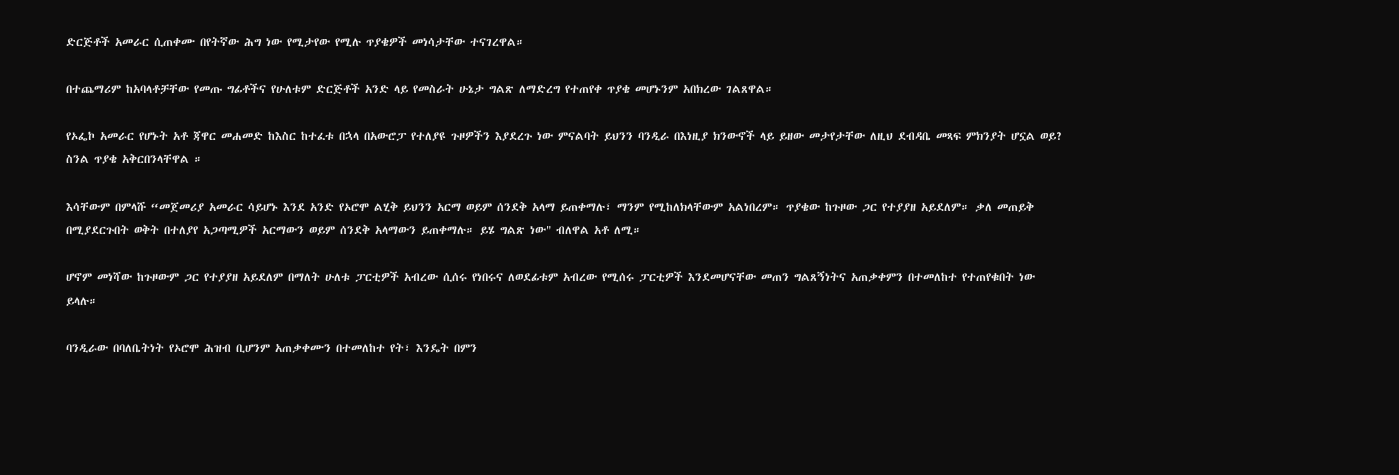ድርጅቶች አመራር ሲጠቀሙ በየትኛው ሕግ ነው የሚታየው የሚሉ ጥያቄዎች መነሳታቸው ተናገረዋል።

በተጨማሪም ከአባላቶቻቸው የመጡ ግፊቶችና የሁለቱም ድርጅቶች አንድ ላይ የመስራት ሁኔታ ግልጽ ለማድረግ የተጠየቀ ጥያቄ መሆኑንም አበክረው ገልጸዋል።

የኦፌኮ አመራር የሆኑት አቶ ጃዋር መሐመድ ከእስር ከተፈቱ በኋላ በአውሮፓ የተለያዩ ጉዞዎችን እያደረጉ ነው ምናልባት ይህንን ባንዲራ በእነዚያ ክንውኖች ላይ ይዘው መታየታቸው ለዚህ ደብዳቤ መጻፍ ምክንያት ሆኗል ወይ? ስንል ጥያቄ አቅርበንላቸዋል ።

እሳቸውም በምላሹ “መጀመሪያ አመራር ሳይሆኑ እንደ አንድ የኦሮሞ ልሂቅ ይህንን አርማ ወይም ሰንደቅ አላማ ይጠቀማሉ፣ ማንም የሚከለክላቸውም አልነበረም። ጥያቄው ከጉዞው ጋር የተያያዘ አይደለም። ቃለ መጠይቅ በሚያደርጉበት ወቅት በተለያየ አጋጣሚዎች አርማውን ወይም ሰንደቅ አላማውን ይጠቀማሉ። ይሄ ግልጽ ነው" ብለዋል አቶ ለሚ።

ሆኖም መነሻው ከጉዞውም ጋር የተያያዘ አይደለም በማለት ሁለቱ ፓርቲዎች አብረው ሲሰሩ የነበሩና ለወደፊቱም አብረው የሚሰሩ ፓርቲዎች እንደመሆናቸው መጠን ግልጸኝነትና አጠቃቀምን በተመለከተ የተጠየቁበት ነው ይላሉ።

ባንዲራው በባለቤትነት የኦሮሞ ሕዝብ ቢሆንም አጠቃቀሙን በተመለከተ የት፣ እንዴት በምን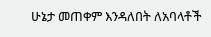ሁኔታ መጠቀም እንዳለበት ለአባላቶች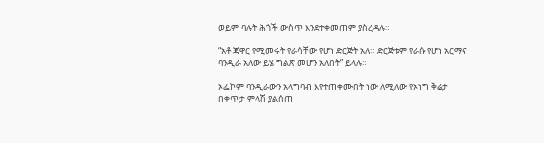ወይም ባሉት ሕጎች ውስጥ እንደተቀመጠም ያስረዳሉ።

“አቶ ጃዋር የሚመሩት የራሳቸው የሆነ ድርጅት አለ። ድርጅቱም የራሱ የሆነ አርማና ባንዲራ አለው ይሄ ግልጽ መሆን አለበት” ይላሉ።

ኦፌኮም ባንዲራውን አላግባብ እየተጠቀሙበት ነው ለሚለው የኦነግ ቅሬታ በቀጥታ ምላሽ ያልሰጠ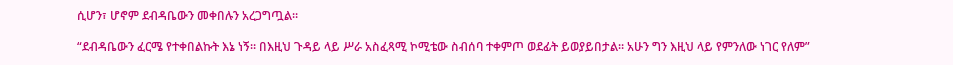ሲሆን፣ ሆኖም ደብዳቤውን መቀበሉን አረጋግጧል።

“ደብዳቤውን ፈርሜ የተቀበልኩት እኔ ነኝ። በእዚህ ጉዳይ ላይ ሥራ አስፈጻሚ ኮሚቴው ስብሰባ ተቀምጦ ወደፊት ይወያይበታል። አሁን ግን እዚህ ላይ የምንለው ነገር የለም”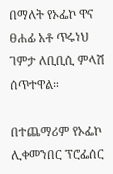በማለት የኦፌኮ ዋና ፀሐፊ አቶ ጥሩነህ ገምታ ለቢቢሲ ምላሽ ሰጥተዋል።

በተጨማሪም የኦፌኮ ሊቀመንበር ፕሮፌሰር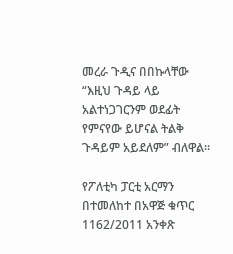መረራ ጉዲና በበኩላቸው “እዚህ ጉዳይ ላይ አልተነጋገርንም ወደፊት የምናየው ይሆናል ትልቅ ጉዳይም አይደለም” ብለዋል።

የፖለቲካ ፓርቲ አርማን በተመለከተ በአዋጅ ቁጥር 1162/2011 አንቀጽ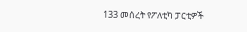133 መሰረት የፖለቲካ ፓርቲዎች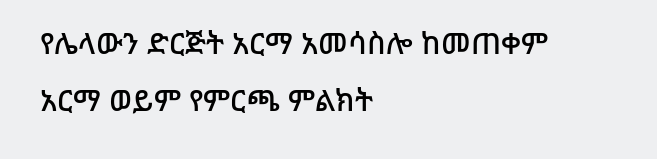የሌላውን ድርጅት አርማ አመሳስሎ ከመጠቀም አርማ ወይም የምርጫ ምልክት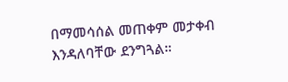በማመሳሰል መጠቀም መታቀብ እንዳለባቸው ደንግጓል።